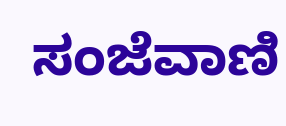ಸಂಜೆವಾಣಿ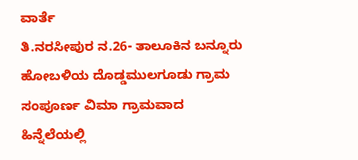ವಾರ್ತೆ
ತಿ.ನರಸೀಪುರ ನ.26- ತಾಲೂಕಿನ ಬನ್ನೂರು ಹೋಬಳಿಯ ದೊಡ್ಡಮುಲಗೂಡು ಗ್ರಾಮ ಸಂಪೂರ್ಣ ವಿಮಾ ಗ್ರಾಮವಾದ ಹಿನ್ನೆಲೆಯಲ್ಲಿ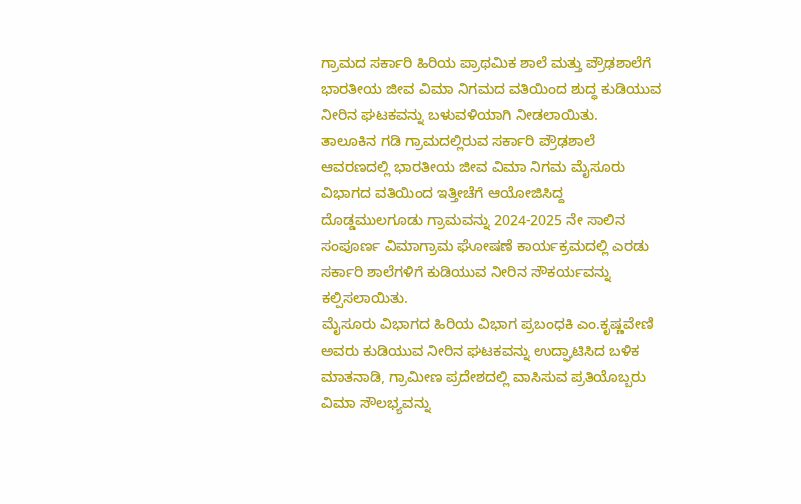ಗ್ರಾಮದ ಸರ್ಕಾರಿ ಹಿರಿಯ ಪ್ರಾಥಮಿಕ ಶಾಲೆ ಮತ್ತು ಪ್ರೌಢಶಾಲೆಗೆ ಭಾರತೀಯ ಜೀವ ವಿಮಾ ನಿಗಮದ ವತಿಯಿಂದ ಶುದ್ಧ ಕುಡಿಯುವ ನೀರಿನ ಘಟಕವನ್ನು ಬಳುವಳಿಯಾಗಿ ನೀಡಲಾಯಿತು.
ತಾಲೂಕಿನ ಗಡಿ ಗ್ರಾಮದಲ್ಲಿರುವ ಸರ್ಕಾರಿ ಪ್ರೌಢಶಾಲೆ ಆವರಣದಲ್ಲಿ ಭಾರತೀಯ ಜೀವ ವಿಮಾ ನಿಗಮ ಮೈಸೂರು ವಿಭಾಗದ ವತಿಯಿಂದ ಇತ್ತೀಚೆಗೆ ಆಯೋಜಿಸಿದ್ದ ದೊಡ್ಡಮುಲಗೂಡು ಗ್ರಾಮವನ್ನು 2024-2025 ನೇ ಸಾಲಿನ ಸಂಪೂರ್ಣ ವಿಮಾಗ್ರಾಮ ಘೋಷಣೆ ಕಾರ್ಯಕ್ರಮದಲ್ಲಿ ಎರಡು ಸರ್ಕಾರಿ ಶಾಲೆಗಳಿಗೆ ಕುಡಿಯುವ ನೀರಿನ ಸೌಕರ್ಯವನ್ನು ಕಲ್ಪಿಸಲಾಯಿತು.
ಮೈಸೂರು ವಿಭಾಗದ ಹಿರಿಯ ವಿಭಾಗ ಪ್ರಬಂಧಕಿ ಎಂ.ಕೃಷ್ಣವೇಣಿ ಅವರು ಕುಡಿಯುವ ನೀರಿನ ಘಟಕವನ್ನು ಉದ್ಘಾಟಿಸಿದ ಬಳಿಕ ಮಾತನಾಡಿ, ಗ್ರಾಮೀಣ ಪ್ರದೇಶದಲ್ಲಿ ವಾಸಿಸುವ ಪ್ರತಿಯೊಬ್ಬರು ವಿಮಾ ಸೌಲಭ್ಯವನ್ನು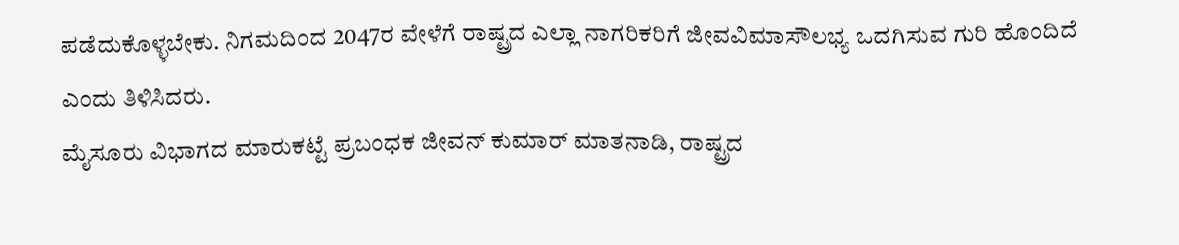ಪಡೆದುಕೊಳ್ಳಬೇಕು. ನಿಗಮದಿಂದ 2047ರ ವೇಳೆಗೆ ರಾಷ್ಟ್ರದ ಎಲ್ಲಾ ನಾಗರಿಕರಿಗೆ ಜೀವವಿಮಾಸೌಲಭ್ಯ ಒದಗಿಸುವ ಗುರಿ ಹೊಂದಿದೆ ಎಂದು ತಿಳಿಸಿದರು.
ಮೈಸೂರು ವಿಭಾಗದ ಮಾರುಕಟ್ಟೆ ಪ್ರಬಂಧಕ ಜೀವನ್ ಕುಮಾರ್ ಮಾತನಾಡಿ, ರಾಷ್ಟ್ರದ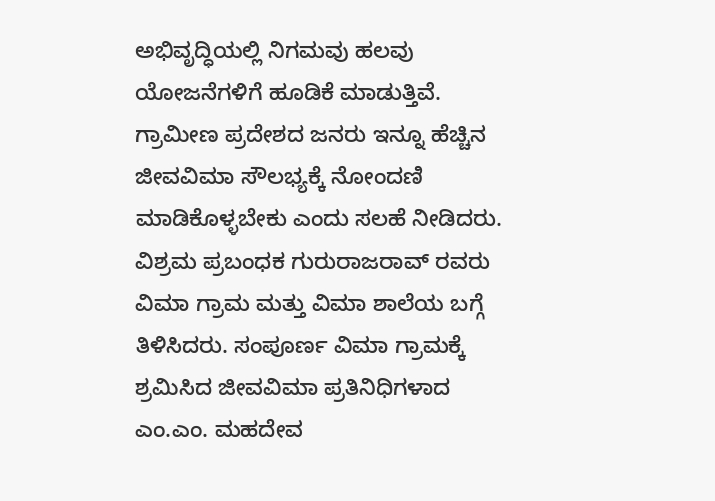ಅಭಿವೃದ್ಧಿಯಲ್ಲಿ ನಿಗಮವು ಹಲವು ಯೋಜನೆಗಳಿಗೆ ಹೂಡಿಕೆ ಮಾಡುತ್ತಿವೆ. ಗ್ರಾಮೀಣ ಪ್ರದೇಶದ ಜನರು ಇನ್ನೂ ಹೆಚ್ಚಿನ ಜೀವವಿಮಾ ಸೌಲಭ್ಯಕ್ಕೆ ನೋಂದಣಿ ಮಾಡಿಕೊಳ್ಳಬೇಕು ಎಂದು ಸಲಹೆ ನೀಡಿದರು.
ವಿಶ್ರಮ ಪ್ರಬಂಧಕ ಗುರುರಾಜರಾವ್ ರವರು ವಿಮಾ ಗ್ರಾಮ ಮತ್ತು ವಿಮಾ ಶಾಲೆಯ ಬಗ್ಗೆ ತಿಳಿಸಿದರು. ಸಂಪೂರ್ಣ ವಿಮಾ ಗ್ರಾಮಕ್ಕೆ ಶ್ರಮಿಸಿದ ಜೀವವಿಮಾ ಪ್ರತಿನಿಧಿಗಳಾದ ಎಂ.ಎಂ. ಮಹದೇವ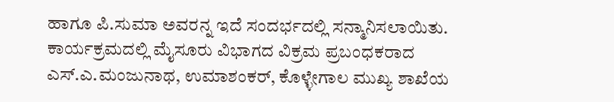ಹಾಗೂ ಪಿ.ಸುಮಾ ಅವರನ್ನ ಇದೆ ಸಂದರ್ಭದಲ್ಲಿ ಸನ್ಮಾನಿಸಲಾಯಿತು. ಕಾರ್ಯಕ್ರಮದಲ್ಲಿ ಮೈಸೂರು ವಿಭಾಗದ ವಿಕ್ರಮ ಪ್ರಬಂಧಕರಾದ ಎಸ್.ಎ.ಮಂಜುನಾಥ, ಉಮಾಶಂಕರ್, ಕೊಳ್ಳೇಗಾಲ ಮುಖ್ಯ ಶಾಖೆಯ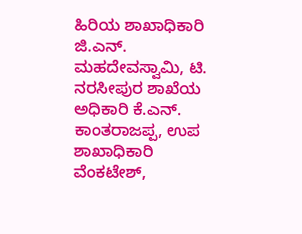ಹಿರಿಯ ಶಾಖಾಧಿಕಾರಿ ಜಿ.ಎನ್. ಮಹದೇವಸ್ವಾಮಿ, ಟಿ. ನರಸೀಪುರ ಶಾಖೆಯ ಅಧಿಕಾರಿ ಕೆ.ಎನ್. ಕಾಂತರಾಜಪ್ಪ, ಉಪ ಶಾಖಾಧಿಕಾರಿ ವೆಂಕಟೇಶ್,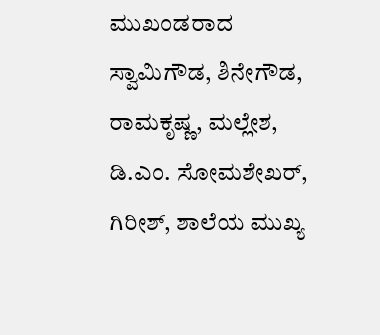ಮುಖಂಡರಾದ ಸ್ವಾಮಿಗೌಡ, ಶಿನೇಗೌಡ, ರಾಮಕೃಷ್ಣ, ಮಲ್ಲೇಶ, ಡಿ.ಎಂ. ಸೋಮಶೇಖರ್, ಗಿರೀಶ್, ಶಾಲೆಯ ಮುಖ್ಯ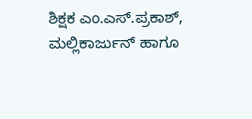ಶಿಕ್ಷಕ ಎಂ.ಎಸ್.ಪ್ರಕಾಶ್, ಮಲ್ಲಿಕಾರ್ಜುನ್ ಹಾಗೂ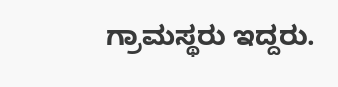ಗ್ರಾಮಸ್ಥರು ಇದ್ದರು.